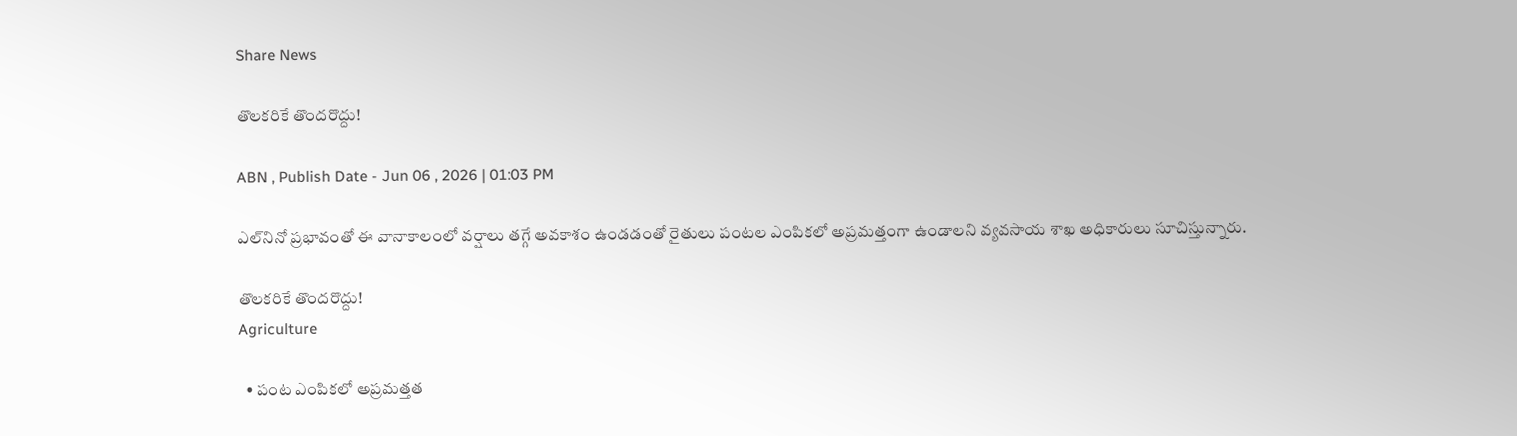Share News

తొలకరికే తొందరొద్దు!

ABN , Publish Date - Jun 06 , 2026 | 01:03 PM

ఎల్‌నినో ప్రభావంతో ఈ వానాకాలంలో వర్షాలు తగ్గే అవకాశం ఉండడంతో రైతులు పంటల ఎంపికలో అప్రమత్తంగా ఉండాలని వ్యవసాయ శాఖ అధికారులు సూచిస్తున్నారు.

తొలకరికే తొందరొద్దు!
Agriculture

  • పంట ఎంపికలో అప్రమత్తత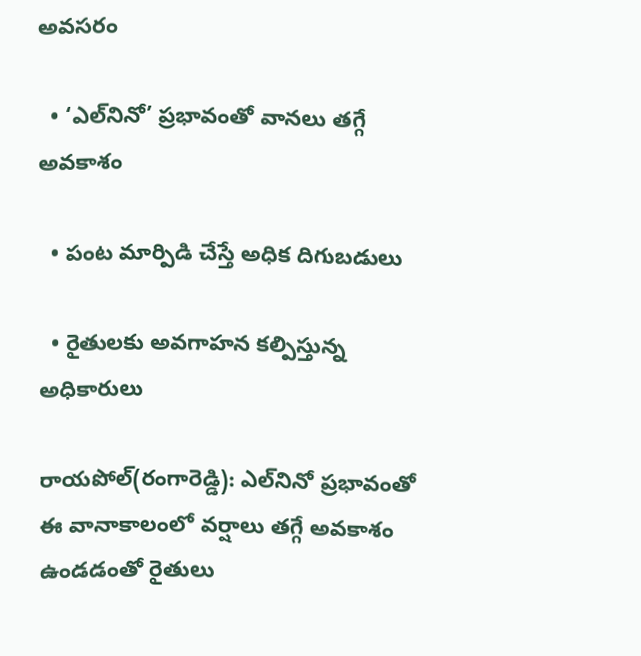అవసరం

  • ‘ఎల్‌నినో’ ప్రభావంతో వానలు తగ్గే అవకాశం

  • పంట మార్పిడి చేస్తే అధిక దిగుబడులు

  • రైతులకు అవగాహన కల్పిస్తున్న అధికారులు

రాయపోల్‌(రంగారెడ్డి): ఎల్‌నినో ప్రభావంతో ఈ వానాకాలంలో వర్షాలు తగ్గే అవకాశం ఉండడంతో రైతులు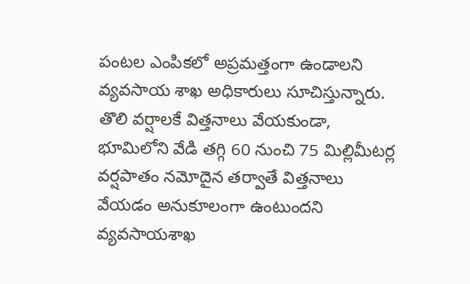పంటల ఎంపికలో అప్రమత్తంగా ఉండాలని వ్యవసాయ శాఖ అధికారులు సూచిస్తున్నారు. తొలి వర్షాలకే విత్తనాలు వేయకుండా, భూమిలోని వేడి తగ్గి 60 నుంచి 75 మిల్లిమీటర్ల వర్షపాతం నమోదైన తర్వాతే విత్తనాలు వేయడం అనుకూలంగా ఉంటుందని వ్యవసాయశాఖ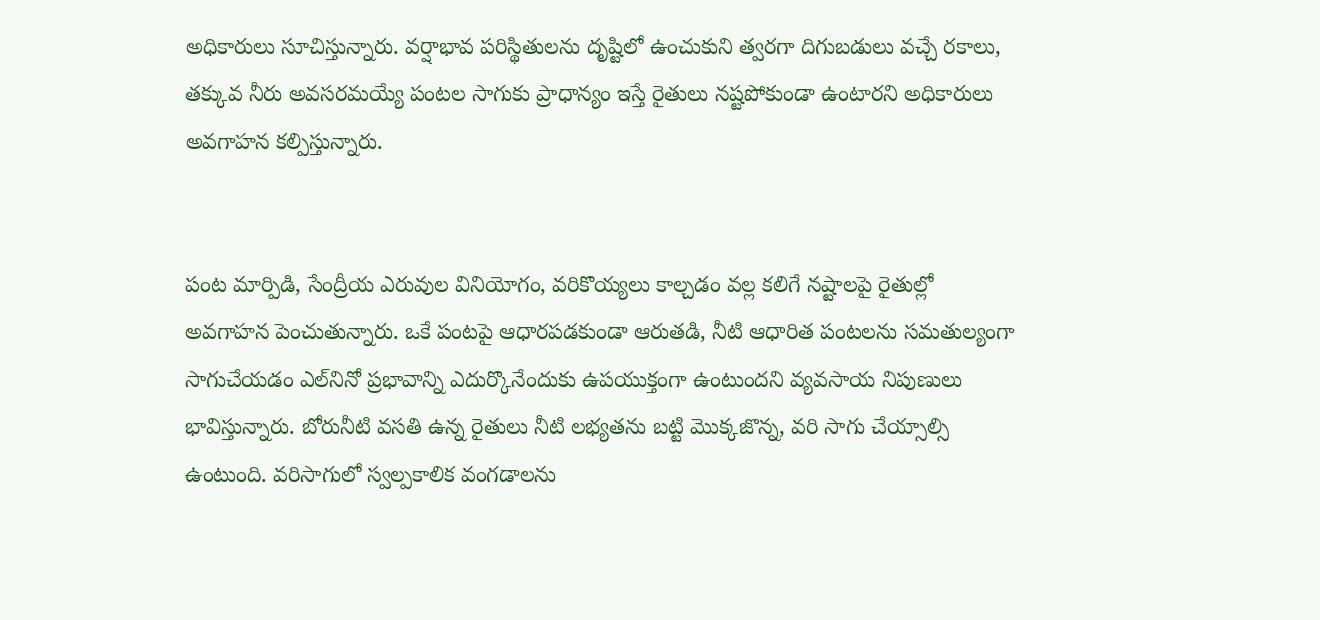అధికారులు సూచిస్తున్నారు. వర్షాభావ పరిస్థితులను దృష్టిలో ఉంచుకుని త్వరగా దిగుబడులు వచ్చే రకాలు, తక్కువ నీరు అవసరమయ్యే పంటల సాగుకు ప్రాధాన్యం ఇస్తే రైతులు నష్టపోకుండా ఉంటారని అధికారులు అవగాహన కల్పిస్తున్నారు.


పంట మార్పిడి, సేంద్రీయ ఎరువుల వినియోగం, వరికొయ్యలు కాల్చడం వల్ల కలిగే నష్టాలపై రైతుల్లో అవగాహన పెంచుతున్నారు. ఒకే పంటపై ఆధారపడకుండా ఆరుతడి, నీటి ఆధారిత పంటలను సమతుల్యంగా సాగుచేయడం ఎల్‌నినో ప్రభావాన్ని ఎదుర్కొనేందుకు ఉపయుక్తంగా ఉంటుందని వ్యవసాయ నిపుణులు భావిస్తున్నారు. బోరునీటి వసతి ఉన్న రైతులు నీటి లభ్యతను బట్టి మొక్కజొన్న, వరి సాగు చేయ్సాల్సి ఉంటుంది. వరిసాగులో స్వల్పకాలిక వంగడాలను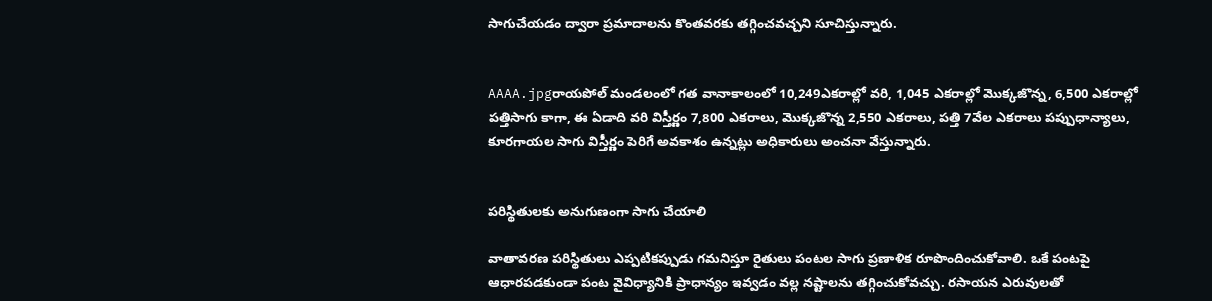సాగుచేయడం ద్వారా ప్రమాదాలను కొంతవరకు తగ్గించవచ్చని సూచిస్తున్నారు.


AAAA.jpgరాయపోల్‌ మండలంలో గత వానాకాలంలో 10,249ఎకరాల్లో వరి, 1,045 ఎకరాల్లో మొక్కజొన్న, 6,500 ఎకరాల్లో పత్తిసాగు కాగా, ఈ ఏడాది వరి విస్తీర్ణం 7,800 ఎకరాలు, మొక్కజొన్న 2,550 ఎకరాలు, పత్తి 7వేల ఎకరాలు పప్పుధాన్యాలు, కూరగాయల సాగు విస్తీర్ణం పెరిగే అవకాశం ఉన్నట్లు అధికారులు అంచనా వేస్తున్నారు.


పరిస్థితులకు అనుగుణంగా సాగు చేయాలి

వాతావరణ పరిస్థితులు ఎప్పటికప్పుడు గమనిస్తూ రైతులు పంటల సాగు ప్రణాళిక రూపొందించుకోవాలి. ఒకే పంటపై ఆధారపడకుండా పంట వైవిధ్యానికి ప్రాధాన్యం ఇవ్వడం వల్ల నష్టాలను తగ్గించుకోవచ్చు. రసాయన ఎరువులతో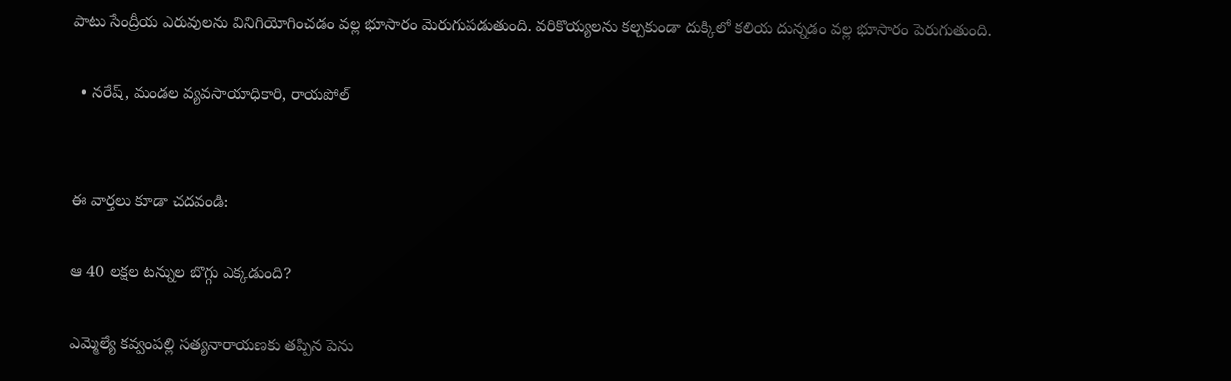పాటు సేంద్రీయ ఎరువులను వినిగియోగించడం వల్ల భూసారం మెరుగుపడుతుంది. వరికొయ్యలను కల్చకుండా దుక్కిలో కలియ దున్నడం వల్ల భూసారం పెరుగుతుంది.

  • నరేష్‌, మండల వ్యవసాయాధికారి, రాయపోల్‌


ఈ వార్తలు కూడా చదవండి:

ఆ 40 లక్షల టన్నుల బొగ్గు ఎక్కడుంది?

ఎమ్మెల్యే కవ్వంపల్లి సత్యనారాయణకు తప్పిన పెను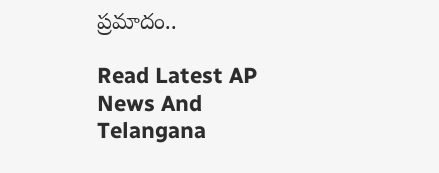ప్రమాదం..

Read Latest AP News And Telangana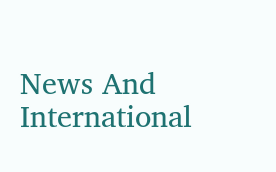News And International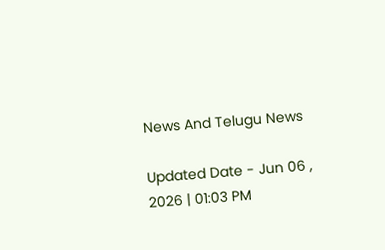News And Telugu News

Updated Date - Jun 06 , 2026 | 01:03 PM